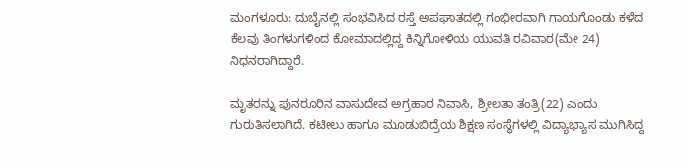ಮಂಗಳೂರು: ದುಬೈನಲ್ಲಿ ಸಂಭವಿಸಿದ ರಸ್ತೆ ಅಪಘಾತದಲ್ಲಿ ಗಂಭೀರವಾಗಿ ಗಾಯಗೊಂಡು ಕಳೆದ ಕೆಲವು ತಿಂಗಳುಗಳಿಂದ ಕೋಮಾದಲ್ಲಿದ್ದ ಕಿನ್ನಿಗೋಳಿಯ ಯುವತಿ ರವಿವಾರ(ಮೇ 24) ನಿಧನರಾಗಿದ್ದಾರೆ.

ಮೃತರನ್ನು ಪುನರೂರಿನ ವಾಸುದೇವ ಅಗ್ರಹಾರ ನಿವಾಸಿ, ಶ್ರೀಲತಾ ತಂತ್ರಿ(22) ಎಂದು ಗುರುತಿಸಲಾಗಿದೆ. ಕಟೀಲು ಹಾಗೂ ಮೂಡುಬಿದ್ರೆಯ ಶಿಕ್ಷಣ ಸಂಸ್ಥೆಗಳಲ್ಲಿ ವಿದ್ಯಾಭ್ಯಾಸ ಮುಗಿಸಿದ್ದ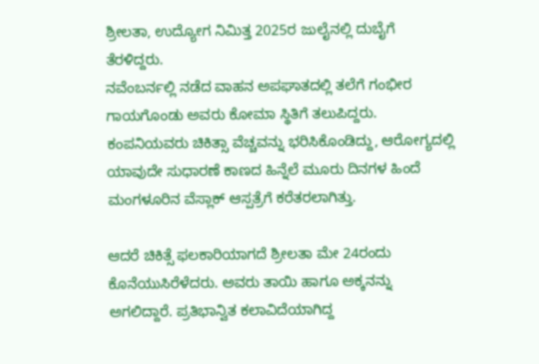ಶ್ರೀಲತಾ, ಉದ್ಯೋಗ ನಿಮಿತ್ತ 2025ರ ಜುಲೈನಲ್ಲಿ ದುಬೈಗೆ ತೆರಳಿದ್ದರು.
ನವೆಂಬರ್ನಲ್ಲಿ ನಡೆದ ವಾಹನ ಅಪಘಾತದಲ್ಲಿ ತಲೆಗೆ ಗಂಭೀರ ಗಾಯಗೊಂಡು ಅವರು ಕೋಮಾ ಸ್ಥಿತಿಗೆ ತಲುಪಿದ್ದರು. ಕಂಪನಿಯವರು ಚಿಕಿತ್ಸಾ ವೆಚ್ಚವನ್ನು ಭರಿಸಿಕೊಂಡಿದ್ದು, ಆರೋಗ್ಯದಲ್ಲಿ ಯಾವುದೇ ಸುಧಾರಣೆ ಕಾಣದ ಹಿನ್ನೆಲೆ ಮೂರು ದಿನಗಳ ಹಿಂದೆ ಮಂಗಳೂರಿನ ವೆಸ್ಲಾಕ್ ಆಸ್ಪತ್ರೆಗೆ ಕರೆತರಲಾಗಿತ್ತು.

ಆದರೆ ಚಿಕಿತ್ಸೆ ಫಲಕಾರಿಯಾಗದೆ ಶ್ರೀಲತಾ ಮೇ 24ರಂದು ಕೊನೆಯುಸಿರೆಳೆದರು. ಅವರು ತಾಯಿ ಹಾಗೂ ಅಕ್ಕನನ್ನು ಅಗಲಿದ್ದಾರೆ. ಪ್ರತಿಭಾನ್ವಿತ ಕಲಾವಿದೆಯಾಗಿದ್ದ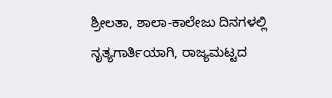ಶ್ರೀಲತಾ, ಶಾಲಾ-ಕಾಲೇಜು ದಿನಗಳಲ್ಲಿ ನೃತ್ಯಗಾರ್ತಿಯಾಗಿ, ರಾಜ್ಯಮಟ್ಟದ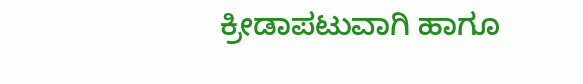ಕ್ರೀಡಾಪಟುವಾಗಿ ಹಾಗೂ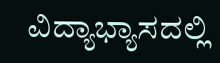ವಿದ್ಯಾಭ್ಯಾಸದಲ್ಲಿ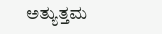ಅತ್ಯುತ್ತಮ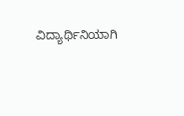ವಿದ್ಯಾರ್ಥಿನಿಯಾಗಿ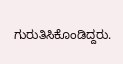ಗುರುತಿಸಿಕೊಂಡಿದ್ದರು.